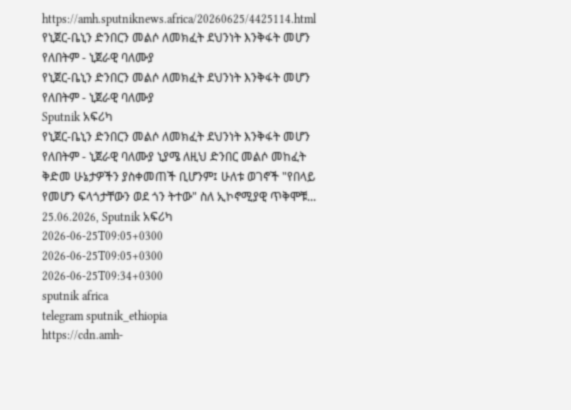https://amh.sputniknews.africa/20260625/4425114.html
የኒጀር-ቤኒን ድንበርን መልሶ ለመክፈት ደህንነት እንቅፋት መሆን የለበትም - ኒጀራዊ ባለሙያ
የኒጀር-ቤኒን ድንበርን መልሶ ለመክፈት ደህንነት እንቅፋት መሆን የለበትም - ኒጀራዊ ባለሙያ
Sputnik አፍሪካ
የኒጀር-ቤኒን ድንበርን መልሶ ለመክፈት ደህንነት እንቅፋት መሆን የለበትም - ኒጀራዊ ባለሙያ ኒያሜ ለዚህ ድንበር መልሶ መከፈት ቅድመ ሁኔታዎችን ያስቀመጠች ቢሆንም፤ ሁለቱ ወገኖች "የበላይ የመሆን ፍላጎታቸውን ወደ ጎን ትተው" ስለ ኢኮኖሚያዊ ጥቅሞቹ... 25.06.2026, Sputnik አፍሪካ
2026-06-25T09:05+0300
2026-06-25T09:05+0300
2026-06-25T09:34+0300
sputnik africa
telegram sputnik_ethiopia
https://cdn.amh-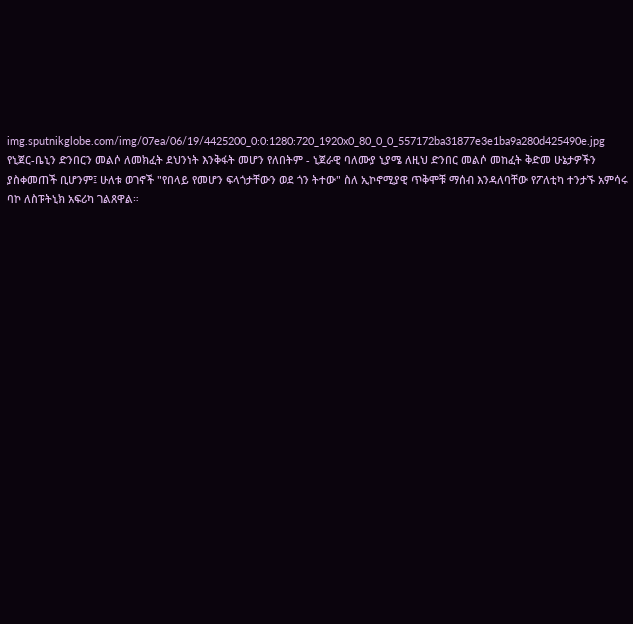img.sputnikglobe.com/img/07ea/06/19/4425200_0:0:1280:720_1920x0_80_0_0_557172ba31877e3e1ba9a280d425490e.jpg
የኒጀር-ቤኒን ድንበርን መልሶ ለመክፈት ደህንነት እንቅፋት መሆን የለበትም - ኒጀራዊ ባለሙያ ኒያሜ ለዚህ ድንበር መልሶ መከፈት ቅድመ ሁኔታዎችን ያስቀመጠች ቢሆንም፤ ሁለቱ ወገኖች "የበላይ የመሆን ፍላጎታቸውን ወደ ጎን ትተው" ስለ ኢኮኖሚያዊ ጥቅሞቹ ማሰብ እንዳለባቸው የፖለቲካ ተንታኙ አምሳሩ ባኮ ለስፑትኒክ አፍሪካ ገልጸዋል።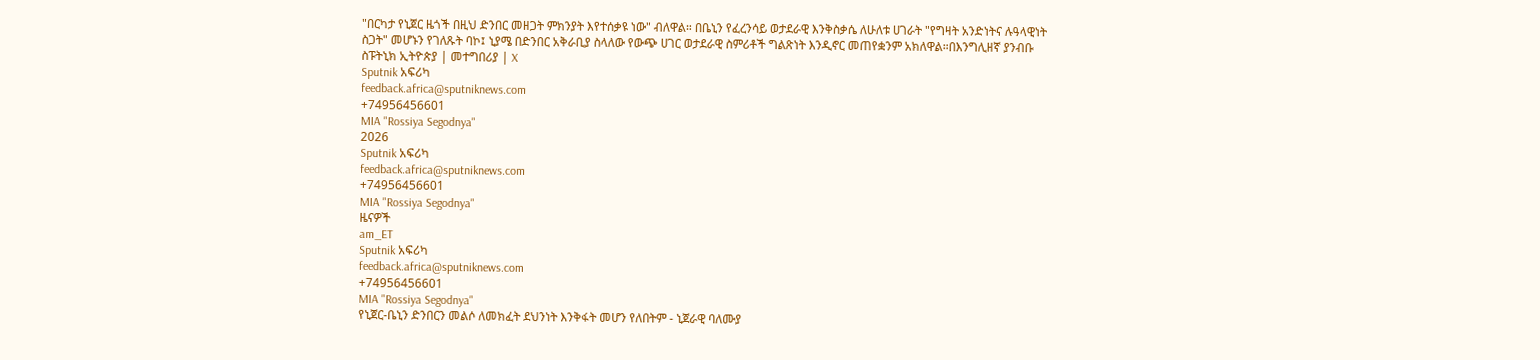"በርካታ የኒጀር ዜጎች በዚህ ድንበር መዘጋት ምክንያት እየተሰቃዩ ነው" ብለዋል። በቤኒን የፈረንሳይ ወታደራዊ እንቅስቃሴ ለሁለቱ ሀገራት "የግዛት አንድነትና ሉዓላዊነት ስጋት" መሆኑን የገለጹት ባኮ፤ ኒያሜ በድንበር አቅራቢያ ስላለው የውጭ ሀገር ወታደራዊ ስምሪቶች ግልጽነት እንዲኖር መጠየቋንም አክለዋል።በእንግሊዘኛ ያንብቡ ስፑትኒክ ኢትዮጵያ | መተግበሪያ | X
Sputnik አፍሪካ
feedback.africa@sputniknews.com
+74956456601
MIA "Rossiya Segodnya"
2026
Sputnik አፍሪካ
feedback.africa@sputniknews.com
+74956456601
MIA "Rossiya Segodnya"
ዜናዎች
am_ET
Sputnik አፍሪካ
feedback.africa@sputniknews.com
+74956456601
MIA "Rossiya Segodnya"
የኒጀር-ቤኒን ድንበርን መልሶ ለመክፈት ደህንነት እንቅፋት መሆን የለበትም - ኒጀራዊ ባለሙያ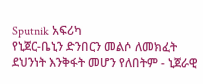Sputnik አፍሪካ
የኒጀር-ቤኒን ድንበርን መልሶ ለመክፈት ደህንነት እንቅፋት መሆን የለበትም - ኒጀራዊ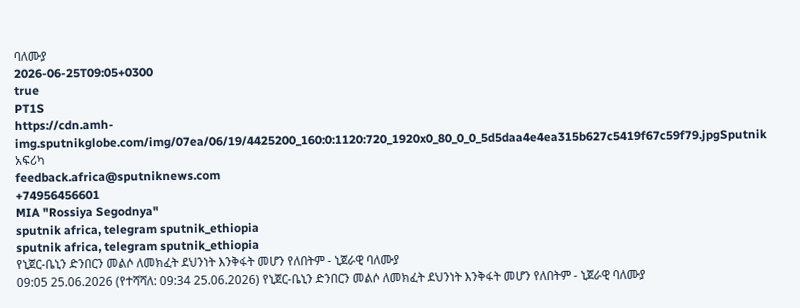ባለሙያ
2026-06-25T09:05+0300
true
PT1S
https://cdn.amh-img.sputnikglobe.com/img/07ea/06/19/4425200_160:0:1120:720_1920x0_80_0_0_5d5daa4e4ea315b627c5419f67c59f79.jpgSputnik አፍሪካ
feedback.africa@sputniknews.com
+74956456601
MIA "Rossiya Segodnya"
sputnik africa, telegram sputnik_ethiopia
sputnik africa, telegram sputnik_ethiopia
የኒጀር-ቤኒን ድንበርን መልሶ ለመክፈት ደህንነት እንቅፋት መሆን የለበትም - ኒጀራዊ ባለሙያ
09:05 25.06.2026 (የተሻሻለ: 09:34 25.06.2026) የኒጀር-ቤኒን ድንበርን መልሶ ለመክፈት ደህንነት እንቅፋት መሆን የለበትም - ኒጀራዊ ባለሙያ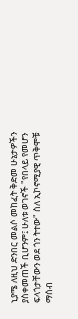ኒያሜ ለዚህ ድንበር መልሶ መከፈት ቅድመ ሁኔታዎችን ያስቀመጠች ቢሆንም፤ ሁለቱ ወገኖች "የበላይ የመሆን ፍላጎታቸውን ወደ ጎን ትተው" ስለ ኢኮኖሚያዊ ጥቅሞቹ ማሰብ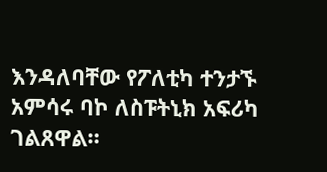እንዳለባቸው የፖለቲካ ተንታኙ አምሳሩ ባኮ ለስፑትኒክ አፍሪካ ገልጸዋል።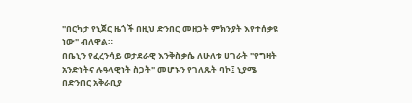"በርካታ የኒጀር ዜጎች በዚህ ድንበር መዘጋት ምክንያት እየተሰቃዩ ነው" ብለዋል።
በቤኒን የፈረንሳይ ወታደራዊ እንቅስቃሴ ለሁለቱ ሀገራት "የግዛት አንድነትና ሉዓላዊነት ስጋት" መሆኑን የገለጹት ባኮ፤ ኒያሜ በድንበር አቅራቢያ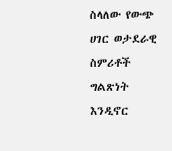ስላለው የውጭ ሀገር ወታደራዊ ስምሪቶች ግልጽነት እንዲኖር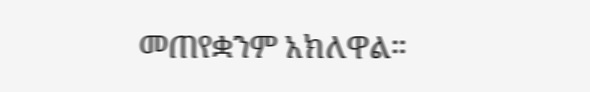መጠየቋንም አክለዋል።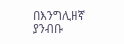በእንግሊዘኛ ያንብቡ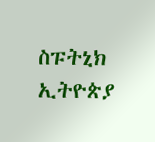ስፑትኒክ ኢትዮጵያ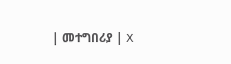| መተግበሪያ | X